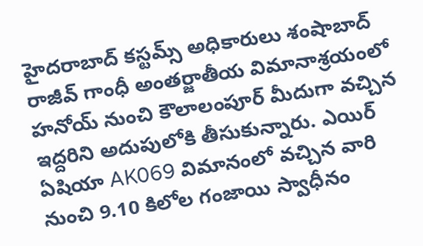హైదరాబాద్ కస్టమ్స్ అధికారులు శంషాబాద్ రాజీవ్ గాంధీ అంతర్జాతీయ విమానాశ్రయంలో హనోయ్ నుంచి కౌలాలంపూర్ మీదుగా వచ్చిన ఇద్దరిని అదుపులోకి తీసుకున్నారు. ఎయిర్ ఏషియా AK069 విమానంలో వచ్చిన వారి నుంచి 9.10 కిలోల గంజాయి స్వాధీనం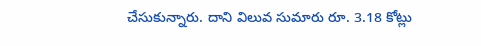చేసుకున్నారు. దాని విలువ సుమారు రూ. 3.18 కోట్లు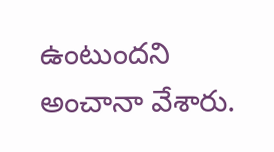ఉంటుందని అంచానా వేశారు.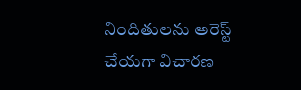నిందితులను అరెస్ట్ చేయగా విచారణ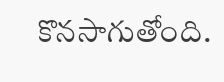కొనసాగుతోంది.